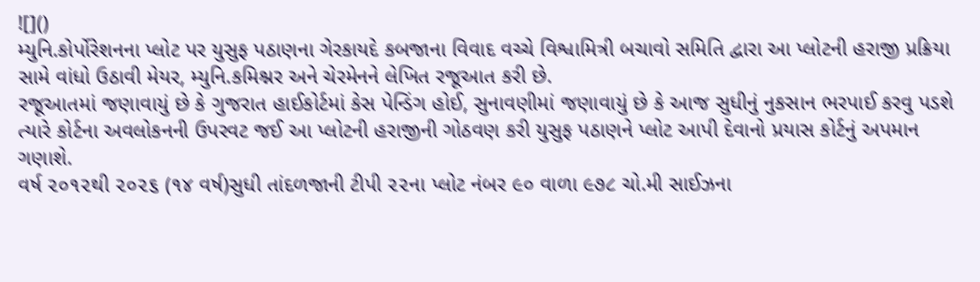![]()
મ્યુનિ.કોર્પોરેશનના પ્લોટ પર યુસુફ પઠાણના ગેરકાયદે કબજાના વિવાદ વચ્ચે વિશ્વામિત્રી બચાવો સમિતિ દ્વારા આ પ્લોટની હરાજી પ્રક્રિયા સામે વાંધો ઉઠાવી મેયર, મ્યુનિ.કમિશ્નર અને ચેરમેનને લેખિત રજૂઆત કરી છે.
રજૂઆતમાં જણાવાયું છે કે ગુજરાત હાઈકોર્ટમાં કેસ પેન્ડિંગ હોઈ, સુનાવણીમાં જણાવાયું છે કે આજ સુધીનું નુકસાન ભરપાઈ કરવુ પડશે ત્યારે કોર્ટના અવલોકનની ઉપરવટ જઈ આ પ્લોટની હરાજીની ગોઠવણ કરી યુસુફ પઠાણને પ્લોટ આપી દેવાનો પ્રયાસ કોર્ટનું અપમાન ગણાશે.
વર્ષ ૨૦૧૨થી ૨૦૨૬ (૧૪ વર્ષ)સુધી તાંદળજાની ટીપી ૨૨ના પ્લોટ નંબર ૯૦ વાળા ૯૭૮ ચો.મી સાઈઝના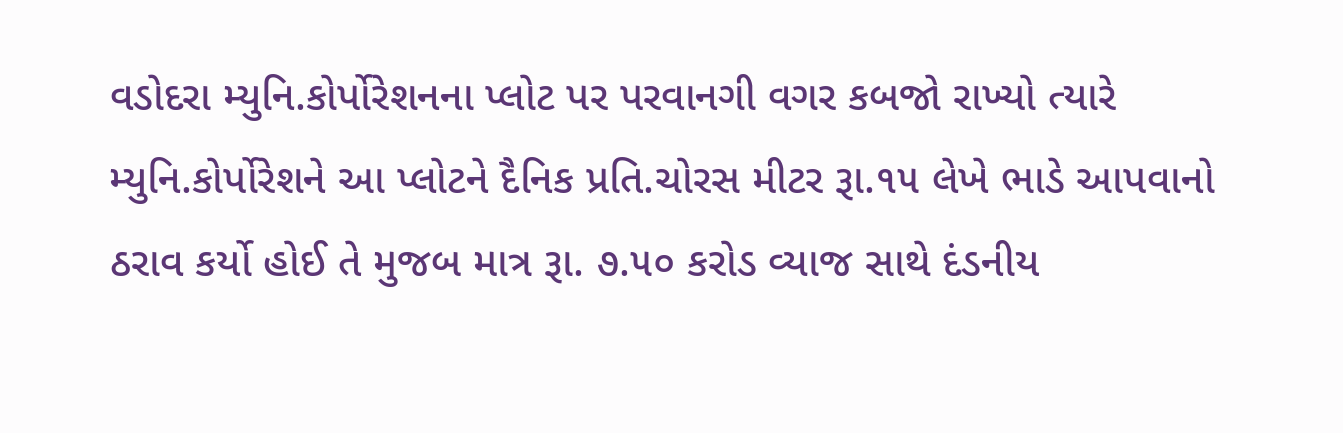વડોદરા મ્યુનિ.કોર્પોરેશનના પ્લોટ પર પરવાનગી વગર કબજો રાખ્યો ત્યારે મ્યુનિ.કોર્પોરેશને આ પ્લોટને દૈનિક પ્રતિ.ચોરસ મીટર રૂા.૧૫ લેખે ભાડે આપવાનો ઠરાવ કર્યો હોઈ તે મુજબ માત્ર રૂા. ૭.૫૦ કરોડ વ્યાજ સાથે દંડનીય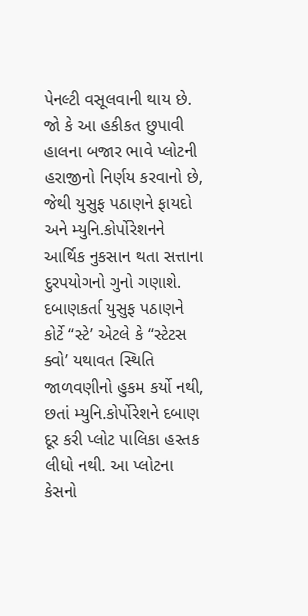પેનલ્ટી વસૂલવાની થાય છે.
જો કે આ હકીકત છુપાવી હાલના બજાર ભાવે પ્લોટની હરાજીનો નિર્ણય કરવાનો છે, જેથી યુસુફ પઠાણને ફાયદો અને મ્યુનિ.કોર્પોરેશનને આર્થિક નુકસાન થતા સત્તાના દુરપયોગનો ગુનો ગણાશે. દબાણકર્તા યુસુફ પઠાણને કોર્ટે “સ્ટે’ એટલે કે “સ્ટેટસ
ક્વો’ યથાવત સ્થિતિ જાળવણીનો હુકમ કર્યો નથી, છતાં મ્યુનિ.કોર્પોરેશને દબાણ દૂર કરી પ્લોટ પાલિકા હસ્તક લીધો નથી. આ પ્લોટના કેસનો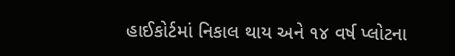હાઈકોર્ટમાં નિકાલ થાય અને ૧૪ વર્ષ પ્લોટના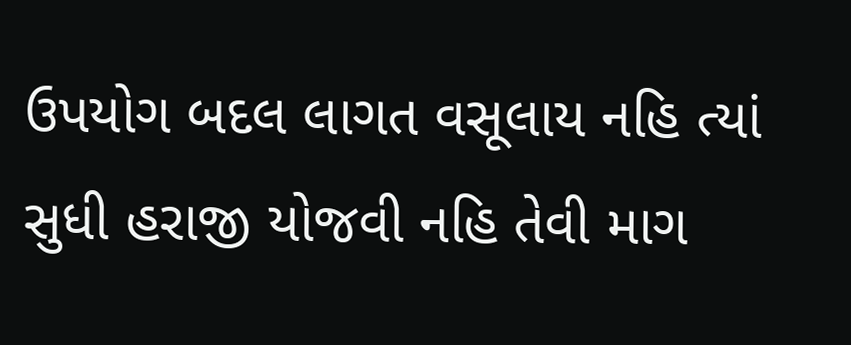ઉપયોગ બદલ લાગત વસૂલાય નહિ ત્યાં સુધી હરાજી યોજવી નહિ તેવી માગ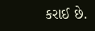કરાઈ છે.